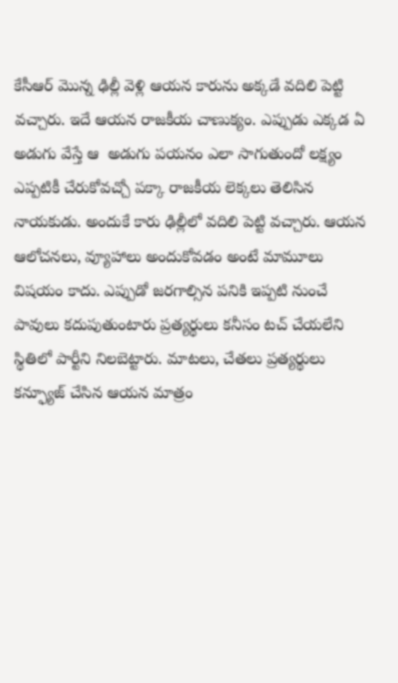కేసీఆర్ మొన్న ఢిల్లీ వెళ్లి ఆయన కారును అక్కడే వదిలి పెట్టి వచ్చారు. ఇదే ఆయన రాజకీయ చాణుక్యం. ఎప్పుడు ఎక్కడ ఏ అడుగు వేస్తే ఆ  అడుగు పయనం ఎలా సాగుతుందో లక్ష్యం ఎప్పటికీ చేరుకోవచ్చో పక్కా రాజకీయ లెక్కలు తెలిసిన నాయకుడు. అందుకే కారు ఢిల్లీలో వదిలి పెట్టి వచ్చారు. ఆయన ఆలోచనలు, వ్యూహాలు అందుకోవడం అంటే మామూలు విషయం కాదు. ఎప్పుడో జరగాల్సిన పనికి ఇప్పటి నుంచే పావులు కదుపుతుంటారు ప్రత్యర్థులు కనీసం టచ్ చేయలేని స్థితిలో పార్టీని నిలబెట్టారు. మాటలు, చేతలు ప్రత్యర్థులు కన్ఫ్యూజ్ చేసిన ఆయన మాత్రం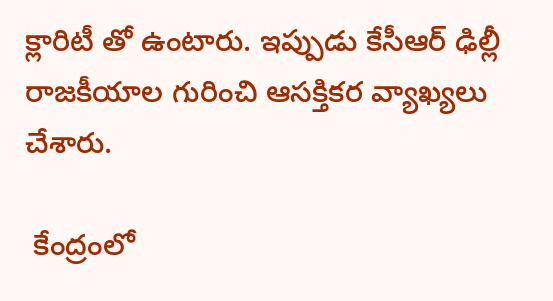క్లారిటీ తో ఉంటారు. ఇప్పుడు కేసీఆర్ ఢిల్లీ రాజకీయాల గురించి ఆసక్తికర వ్యాఖ్యలు చేశారు.

 కేంద్రంలో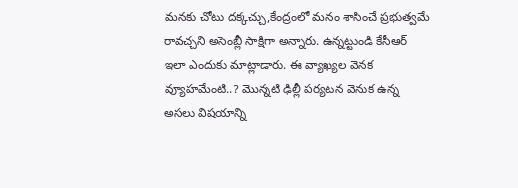మనకు చోటు దక్కచ్చు,కేంద్రంలో మనం శాసించే ప్రభుత్వమే రావచ్చని అసెంబ్లీ సాక్షిగా అన్నారు. ఉన్నట్టుండి కేసీఆర్ ఇలా ఎందుకు మాట్లాడారు. ఈ వ్యాఖ్యల వెనక వ్యూహమేంటి..? మొన్నటి ఢిల్లీ పర్యటన వెనుక ఉన్న  అసలు విషయాన్ని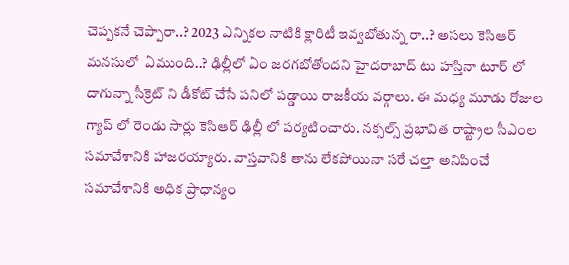చెప్పకనే చెప్పారా..? 2023 ఎన్నికల నాటికి క్లారిటీ ఇవ్వబోతున్న రా..? అసలు కెసిఆర్ మనసులో  ఏముంది..? ఢిల్లీలో ఏం జరగబోతోందని హైదరాబాద్ టు హస్తినా టూర్ లో దాగున్నా సీక్రెట్ ని డీకోట్ చేసే పనిలో పడ్డాయి రాజకీయ వర్గాలు. ఈ మధ్య మూడు రోజుల గ్యాప్ లో రెండు సార్లు కెసిఆర్ ఢిల్లీ లో పర్యటించారు. నక్సల్స్ ప్రభావిత రాష్ట్రాల సీఎంల సమావేశానికి హాజరయ్యారు. వాస్తవానికి తాను లేకపోయినా సరే చల్తా అనిపించే సమావేశానికి అధిక ప్రాధాన్యం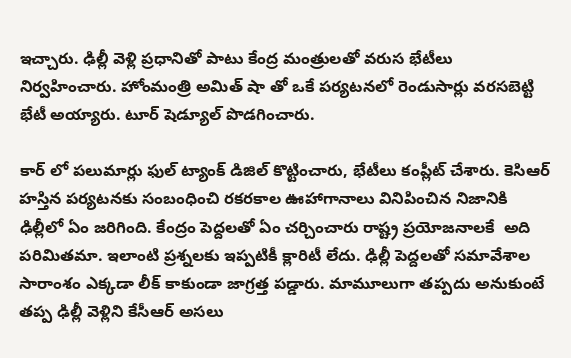ఇచ్చారు. ఢిల్లీ వెళ్లి ప్రధానితో పాటు కేంద్ర మంత్రులతో వరుస భేటీలు నిర్వహించారు. హోంమంత్రి అమిత్ షా తో ఒకే పర్యటనలో రెండుసార్లు వరసబెట్టి భేటీ అయ్యారు. టూర్ షెడ్యూల్ పొడగించారు.

కార్ లో పలుమార్లు ఫుల్ ట్యాంక్ డిజిల్ కొట్టించారు, భేటీలు కంప్లీట్ చేశారు. కెసిఆర్ హస్తిన పర్యటనకు సంబంధించి రకరకాల ఊహాగానాలు వినిపించిన నిజానికి ఢిల్లీలో ఏం జరిగింది. కేంద్రం పెద్దలతో ఏం చర్చించారు రాష్ట్ర ప్రయోజనాలకే  అది పరిమితమా. ఇలాంటి ప్రశ్నలకు ఇప్పటికీ క్లారిటీ లేదు. ఢిల్లీ పెద్దలతో సమావేశాల సారాంశం ఎక్కడా లీక్ కాకుండా జాగ్రత్త పడ్డారు. మామూలుగా తప్పదు అనుకుంటే తప్ప ఢిల్లీ వెళ్లిని కేసీఆర్ అసలు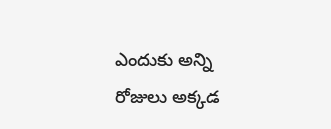ఎందుకు అన్ని రోజులు అక్కడ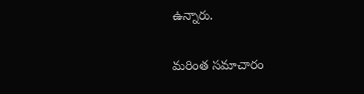ఉన్నారు.

మరింత సమాచారం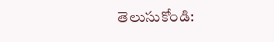తెలుసుకోండి: